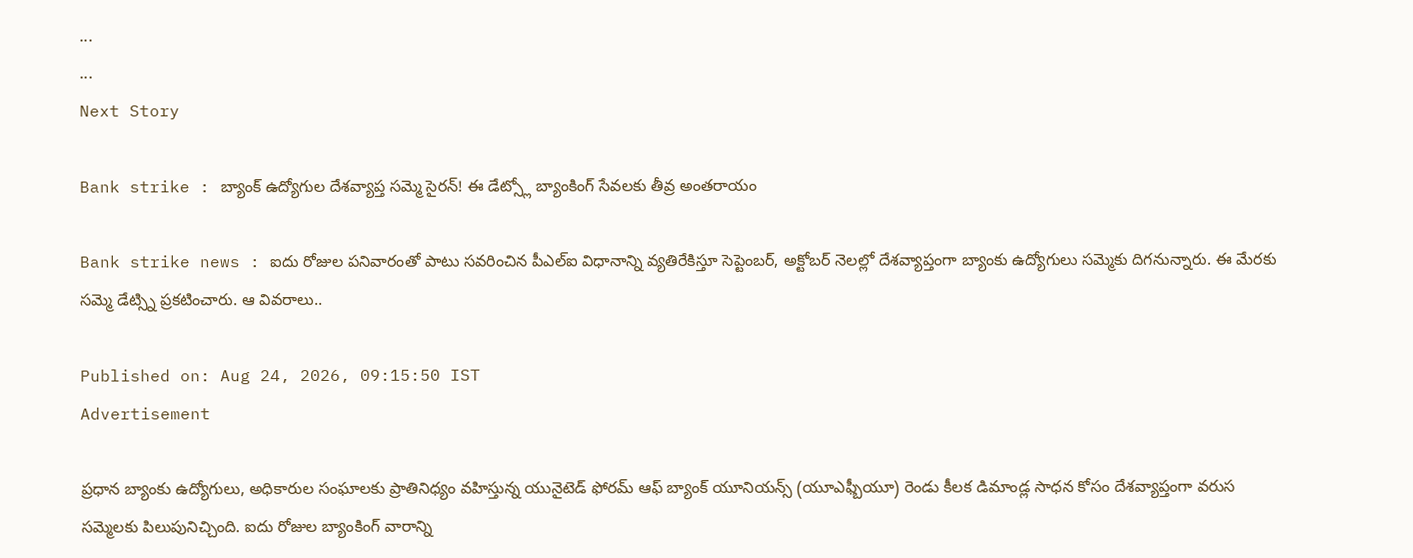...
...
Next Story

Bank strike : బ్యాంక్ ఉద్యోగుల దేశవ్యాప్త సమ్మె సైరన్! ఈ డేట్స్లో బ్యాంకింగ్ సేవలకు తీవ్ర అంతరాయం

Bank strike news : ఐదు రోజుల పనివారంతో పాటు సవరించిన పీఎల్ఐ విధానాన్ని వ్యతిరేకిస్తూ సెప్టెంబర్, అక్టోబర్ నెలల్లో దేశవ్యాప్తంగా బ్యాంకు ఉద్యోగులు సమ్మెకు దిగనున్నారు. ఈ మేరకు సమ్మె డేట్స్ని ప్రకటించారు. ఆ వివరాలు..

Published on: Aug 24, 2026, 09:15:50 IST
Advertisement

ప్రధాన బ్యాంకు ఉద్యోగులు, అధికారుల సంఘాలకు ప్రాతినిధ్యం వహిస్తున్న యునైటెడ్ ఫోరమ్ ఆఫ్ బ్యాంక్ యూనియన్స్ (యూఎఫ్బీయూ) రెండు కీలక డిమాండ్ల సాధన కోసం దేశవ్యాప్తంగా వరుస సమ్మెలకు పిలుపునిచ్చింది. ఐదు రోజుల బ్యాంకింగ్ వారాన్ని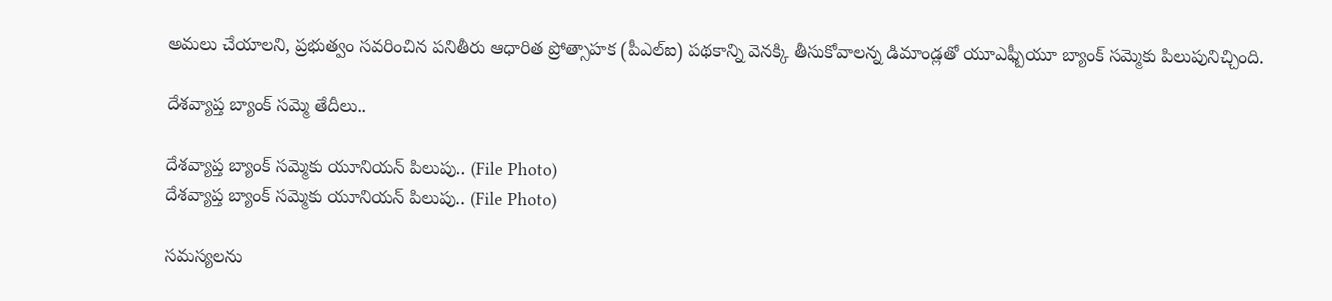అమలు చేయాలని, ప్రభుత్వం సవరించిన పనితీరు ఆధారిత ప్రోత్సాహక (పీఎల్ఐ) పథకాన్ని వెనక్కి తీసుకోవాలన్న డిమాండ్లతో యూఎఫ్బీయూ బ్యాంక్ సమ్మెకు పిలుపునిచ్చింది.

దేశవ్యాప్త బ్యాంక్ సమ్మె తేదీలు..

దేశవ్యాప్త బ్యాంక్ సమ్మెకు యూనియన్ పిలుపు.. (File Photo)
దేశవ్యాప్త బ్యాంక్ సమ్మెకు యూనియన్ పిలుపు.. (File Photo)

సమస్యలను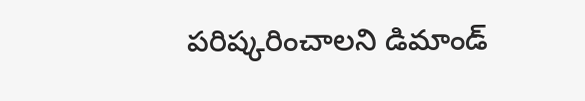పరిష్కరించాలని డిమాండ్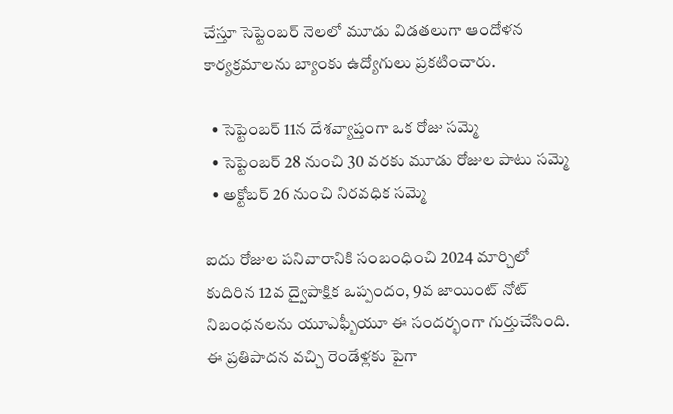చేస్తూ సెప్టెంబర్ నెలలో మూడు విడతలుగా ఆందోళన కార్యక్రమాలను బ్యాంకు ఉద్యోగులు ప్రకటించారు.

  • సెప్టెంబర్ 11న దేశవ్యాప్తంగా ఒక రోజు సమ్మె
  • సెప్టెంబర్ 28 నుంచి 30 వరకు మూడు రోజుల పాటు సమ్మె
  • అక్టోబర్ 26 నుంచి నిరవధిక సమ్మె

ఐదు రోజుల పనివారానికి సంబంధించి 2024 మార్చిలో కుదిరిన 12వ ద్వైపాక్షిక ఒప్పందం, 9వ జాయింట్ నోట్ నిబంధనలను యూఎఫ్బీయూ ఈ సందర్భంగా గుర్తుచేసింది. ఈ ప్రతిపాదన వచ్చి రెండేళ్లకు పైగా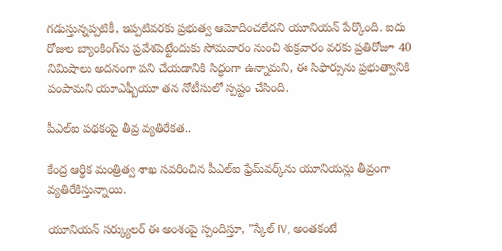గడుస్తున్నప్పటికీ, ఇప్పటివరకు ప్రభుత్వ ఆమోదించలేదని యూనియన్ పేర్కొంది. ఐదు రోజుల బ్యాంకింగ్‌ను ప్రవేశపెట్టేందుకు సోమవారం నుంచి శుక్రవారం వరకు ప్రతిరోజూ 40 నిమిషాలు అదనంగా పని చేయడానికి సిద్ధంగా ఉన్నామని, ఈ సిఫార్సును ప్రభుత్వానికి పంపామని యూఎఫ్బీయూ తన నోటీసులో స్పష్టం చేసింది.

పీఎల్ఐ పథకంపై తీవ్ర వ్యతిరేకత..

కేంద్ర ఆర్థిక మంత్రిత్వ శాఖ సవరించిన పీఎల్ఐ ఫ్రేమ్‌వర్క్‌ను యూనియన్లు తీవ్రంగా వ్యతిరేకిస్తున్నాయి.

యూనియన్ సర్క్యులర్ ఈ అంశంపై స్పందిస్తూ, "స్కేల్ IV, అంతకంటే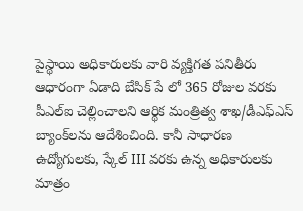పైస్థాయి అధికారులకు వారి వ్యక్తిగత పనితీరు ఆధారంగా ఏడాది బేసిక్ పే లో 365 రోజుల వరకు పీఎల్ఐ చెల్లించాలని ఆర్థిక మంత్రిత్వ శాఖ/డీఎఫ్‌ఎస్ బ్యాంక్‌లను ఆదేశించింది. కానీ సాధారణ ఉద్యోగులకు, స్కేల్ III వరకు ఉన్న అధికారులకు మాత్రం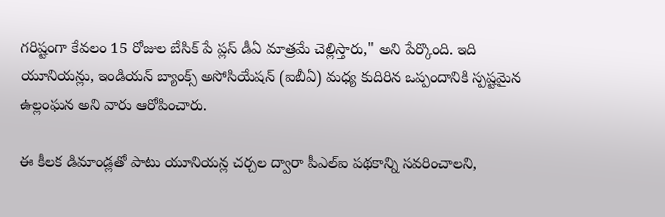గరిష్టంగా కేవలం 15 రోజుల బేసిక్ పే ప్లస్ డీఏ మాత్రమే చెల్లిస్తారు," అని పేర్కొంది. ఇది యూనియన్లు, ఇండియన్ బ్యాంక్స్ అసోసియేషన్ (ఐబీఏ) మధ్య కుదిరిన ఒప్పందానికి స్పష్టమైన ఉల్లంఘన అని వారు ఆరోపించారు.

ఈ కీలక డిమాండ్లతో పాటు యూనియన్ల చర్చల ద్వారా పీఎల్ఐ పథకాన్ని సవరించాలని,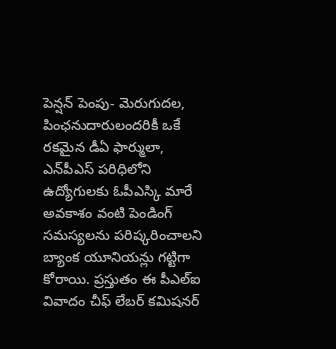పెన్షన్ పెంపు- మెరుగుదల, పింఛనుదారులందరికీ ఒకే రకమైన డీఏ ఫార్ములా, ఎన్‌పీఎస్ పరిధిలోని ఉద్యోగులకు ఓపీఎస్కి మారే అవకాశం వంటి పెండింగ్ సమస్యలను పరిష్కరించాలని బ్యాంక యూనియన్లు గట్టిగా కోరాయి. ప్రస్తుతం ఈ పీఎల్ఐ వివాదం చీఫ్ లేబర్ కమిషనర్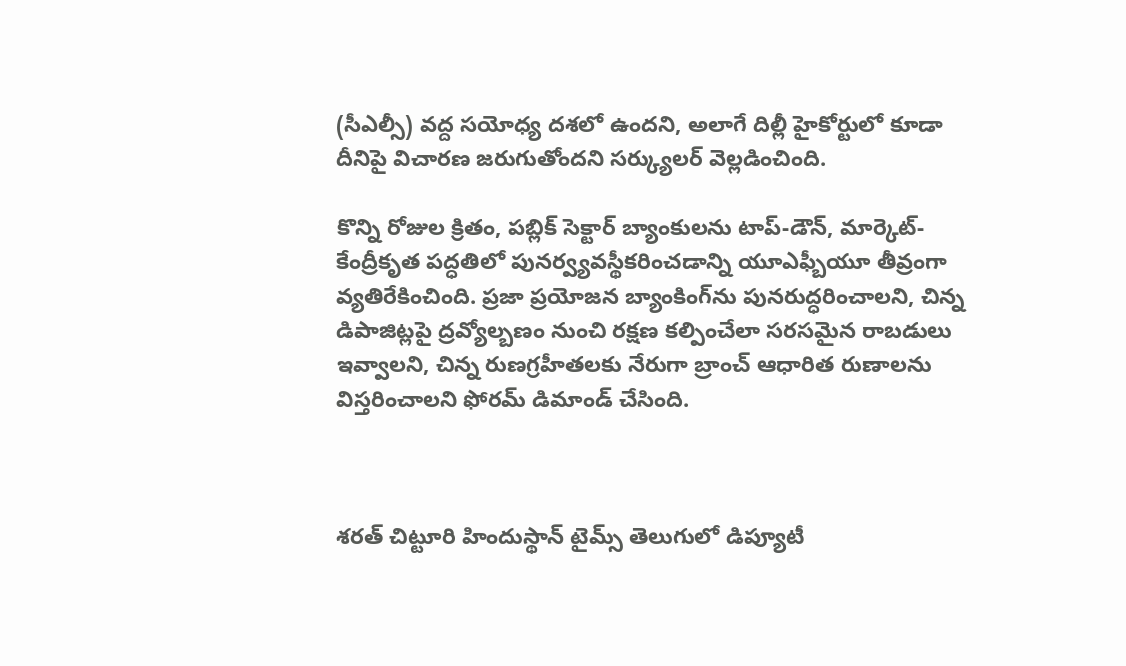(సీఎల్సీ) వద్ద సయోధ్య దశలో ఉందని, అలాగే దిల్లీ హైకోర్టులో కూడా దీనిపై విచారణ జరుగుతోందని సర్క్యులర్ వెల్లడించింది.

కొన్ని రోజుల క్రితం, పబ్లిక్ సెక్టార్ బ్యాంకులను టాప్-డౌన్, మార్కెట్-కేంద్రీకృత పద్ధతిలో పునర్వ్యవస్థీకరించడాన్ని యూఎఫ్బీయూ తీవ్రంగా వ్యతిరేకించింది. ప్రజా ప్రయోజన బ్యాంకింగ్‌ను పునరుద్ధరించాలని, చిన్న డిపాజిట్లపై ద్రవ్యోల్బణం నుంచి రక్షణ కల్పించేలా సరసమైన రాబడులు ఇవ్వాలని, చిన్న రుణగ్రహీతలకు నేరుగా బ్రాంచ్ ఆధారిత రుణాలను విస్తరించాలని ఫోరమ్ డిమాండ్ చేసింది.



శరత్ చిట్టూరి హిందుస్థాన్ టైమ్స్ తెలుగులో డిప్యూటీ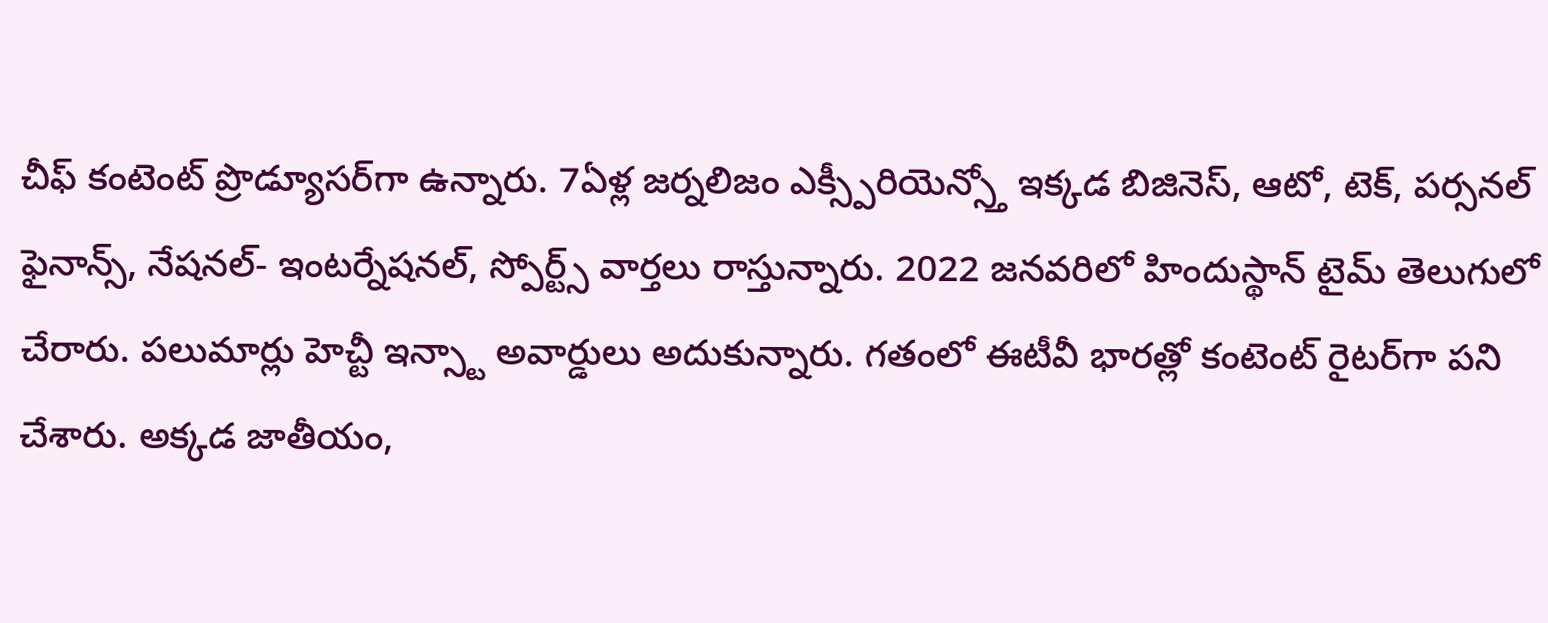చీఫ్ కంటెంట్ ప్రొడ్యూసర్‌గా ఉన్నారు. 7ఏళ్ల జర్నలిజం ఎక్స్పీరియెన్స్తో ఇక్కడ బిజినెస్, ఆటో, టెక్, పర్సనల్ ఫైనాన్స్, నేషనల్- ఇంటర్నేషనల్, స్పోర్ట్స్ వార్తలు రాస్తున్నారు. 2022 జనవరిలో హిందుస్థాన్ టైమ్ తెలుగులో చేరారు. పలుమార్లు హెచ్టీ ఇన్స్టా అవార్డులు అదుకున్నారు. గతంలో ఈటీవీ భారత్లో కంటెంట్ రైటర్‌గా పని చేశారు. అక్కడ జాతీయం,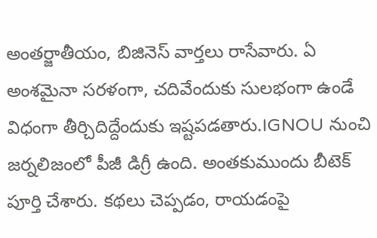అంతర్జాతీయం, బిజినెస్ వార్తలు రాసేవారు. ఏ అంశమైనా సరళంగా, చదివేందుకు సులభంగా ఉండే విధంగా తీర్చిదిద్దేందుకు ఇష్టపడతారు.IGNOU నుంచి జర్నలిజంలో పీజీ డిగ్రీ ఉంది. అంతకుముందు బీటెక్ పూర్తి చేశారు. కథలు చెప్పడం, రాయడంపై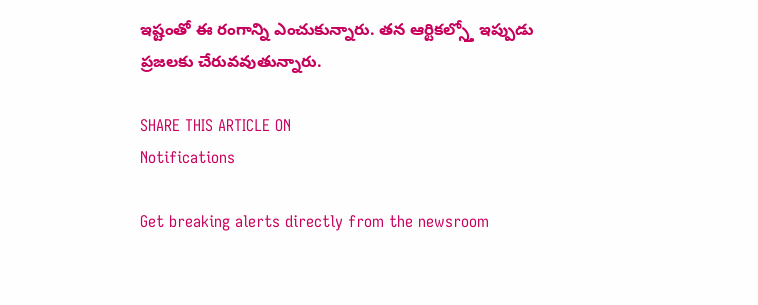ఇష్టంతో ఈ రంగాన్ని ఎంచుకున్నారు. తన ఆర్టికల్స్తో ఇప్పుడు ప్రజలకు చేరువవుతున్నారు.

SHARE THIS ARTICLE ON
Notifications

Get breaking alerts directly from the newsroom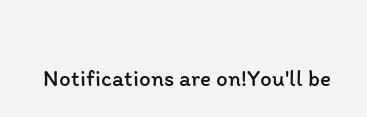Notifications are on!You'll be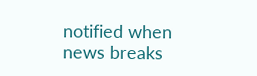notified when news breaks